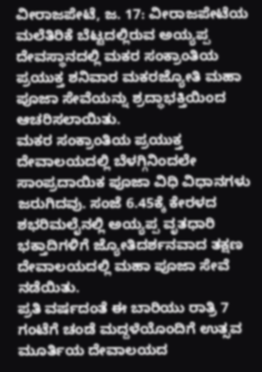ವೀರಾಜಪೇಟೆ, ಜ. 17: ವೀರಾಜಪೇಟೆಯ ಮಲೆತಿರಿಕೆ ಬೆಟ್ಟದಲ್ಲಿರುವ ಅಯ್ಯಪ್ಪ ದೇವಸ್ಥಾನದಲ್ಲಿ ಮಕರ ಸಂಕ್ರಾಂತಿಯ ಪ್ರಯುಕ್ತ ಶನಿವಾರ ಮಕರಜ್ಯೋತಿ ಮಹಾ ಪೂಜಾ ಸೇವೆಯನ್ನು ಶ್ರದ್ಧಾಭಕ್ತಿಯಿಂದ ಆಚರಿಸಲಾಯಿತು.
ಮಕರ ಸಂಕ್ರಾಂತಿಯ ಪ್ರಯುಕ್ತ ದೇವಾಲಯದಲ್ಲಿ ಬೆಳಗ್ಗಿನಿಂದಲೇ ಸಾಂಪ್ರದಾಯಿಕ ಪೂಜಾ ವಿಧಿ ವಿಧಾನಗಳು ಜರುಗಿದವು. ಸಂಜೆ 6.45ಕ್ಕೆ ಕೇರಳದ ಶಭರಿಮಲೈನಲ್ಲಿ ಅಯ್ಯಪ್ಪ ವೃತಧಾರಿ ಭಕ್ತಾದಿಗಳಿಗೆ ಜ್ಯೋತಿದರ್ಶನವಾದ ತಕ್ಷಣ ದೇವಾಲಯದಲ್ಲಿ ಮಹಾ ಪೂಜಾ ಸೇವೆ ನಡೆಯಿತು.
ಪ್ರತಿ ವರ್ಷದಂತೆ ಈ ಬಾರಿಯು ರಾತ್ರಿ 7 ಗಂಟೆಗೆ ಚಂಡೆ ಮದ್ದಳೆಯೊಂದಿಗೆ ಉತ್ಸವ ಮೂರ್ತಿಯ ದೇವಾಲಯದ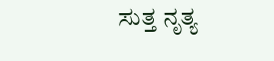ಸುತ್ತ ನೃತ್ಯ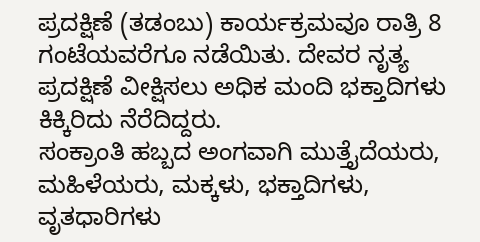ಪ್ರದಕ್ಷಿಣೆ (ತಡಂಬು) ಕಾರ್ಯಕ್ರಮವೂ ರಾತ್ರಿ 8 ಗಂಟೆಯವರೆಗೂ ನಡೆಯಿತು. ದೇವರ ನೃತ್ಯ ಪ್ರದಕ್ಷಿಣೆ ವೀಕ್ಷಿಸಲು ಅಧಿಕ ಮಂದಿ ಭಕ್ತಾದಿಗಳು ಕಿಕ್ಕಿರಿದು ನೆರೆದಿದ್ದರು.
ಸಂಕ್ರಾಂತಿ ಹಬ್ಬದ ಅಂಗವಾಗಿ ಮುತ್ತೈದೆಯರು, ಮಹಿಳೆಯರು, ಮಕ್ಕಳು, ಭಕ್ತಾದಿಗಳು, ವೃತಧಾರಿಗಳು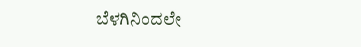ಬೆಳಗಿನಿಂದಲೇ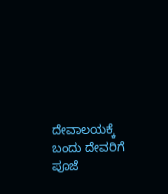ದೇವಾಲಯಕ್ಕೆ ಬಂದು ದೇವರಿಗೆ ಪೂಜೆ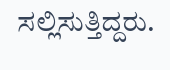ಸಲ್ಲಿಸುತ್ತಿದ್ದರು.